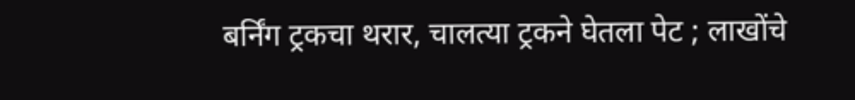बर्निंग ट्रकचा थरार, चालत्या ट्रकने घेतला पेट ; लाखोंचे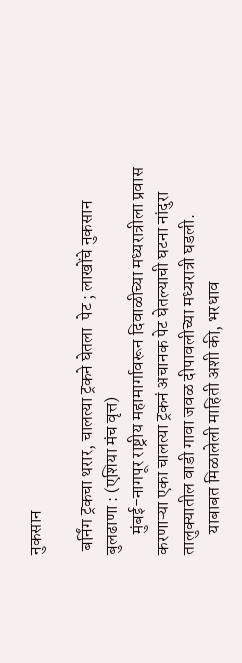नुकसान

 बर्निंग ट्रकचा थरार, चालत्या ट्रकने घेतला  पेट ; लाखोंचे नुकसान
बुलढाणा : (एशिया मंच वृत्त)
      मुंबई-नागपूर राष्ट्रीय महामार्गावरून दिवाळीच्या मध्यरात्रीला प्रवास करणाऱ्या एका चालत्या ट्रकनं अचानक पेट घेतल्याची घटना नांदुरा तालुक्यातील वाडी गावा जवळ दीपावलीच्या मध्यरात्री घडली.
      याबाबत मिळालेली माहिती अशी की, भरधाव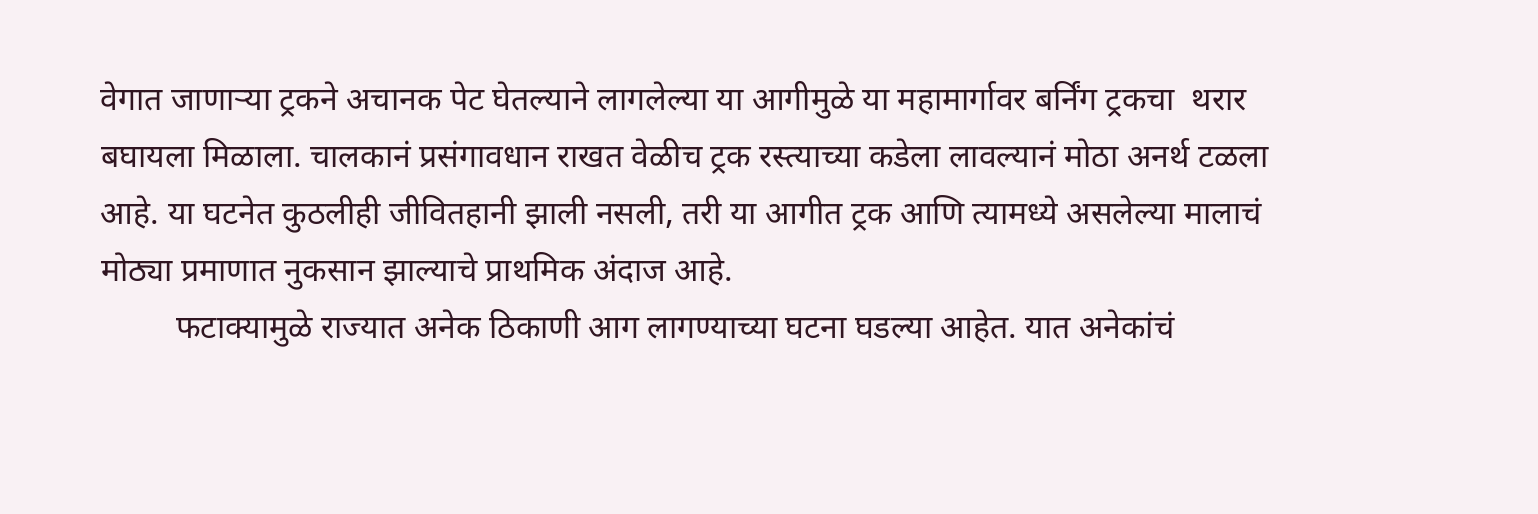वेगात जाणाऱ्या ट्रकने अचानक पेट घेतल्याने लागलेल्या या आगीमुळे या महामार्गावर बर्निंग ट्रकचा  थरार बघायला मिळाला. चालकानं प्रसंगावधान राखत वेळीच ट्रक रस्त्याच्या कडेला लावल्यानं मोठा अनर्थ टळला आहे. या घटनेत कुठलीही जीवितहानी झाली नसली, तरी या आगीत ट्रक आणि त्यामध्ये असलेल्या मालाचं मोठ्या प्रमाणात नुकसान झाल्याचे प्राथमिक अंदाज आहे.
         फटाक्यामुळे राज्यात अनेक ठिकाणी आग लागण्याच्या घटना घडल्या आहेत. यात अनेकांचं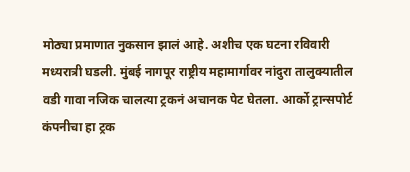मोठ्या प्रमाणात नुकसान झालं आहे. अशीच एक घटना रविवारी मध्यरात्री घडली. मुंबई नागपूर राष्ट्रीय महामार्गावर नांदुरा तालुक्यातील वडी गावा नजिक चालत्या ट्रकनं अचानक पेट घेतला. आर्को ट्रान्सपोर्ट कंपनीचा हा ट्रक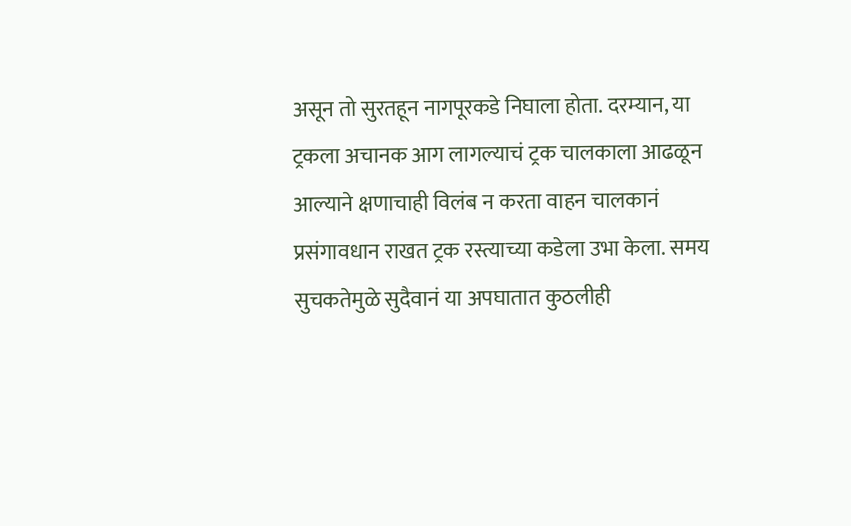असून तो सुरतहून नागपूरकडे निघाला होता. दरम्यान, या ट्रकला अचानक आग लागल्याचं ट्रक चालकाला आढळून आल्याने क्षणाचाही विलंब न करता वाहन चालकानं प्रसंगावधान राखत ट्रक रस्त्याच्या कडेला उभा केला. समय सुचकतेमुळे सुदैवानं या अपघातात कुठलीही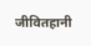जीवितहानी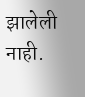झालेली नाही.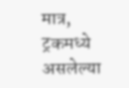मात्र, ट्रकमध्ये असलेल्या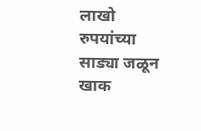लाखो रुपयांच्या साड्या जळून खाक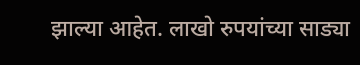झाल्या आहेत. लाखो रुपयांच्या साड्या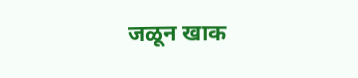जळून खाक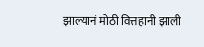झाल्यानं मोठी वित्तहानी झाली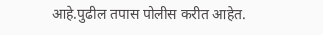आहे.पुढील तपास पोलीस करीत आहेत.